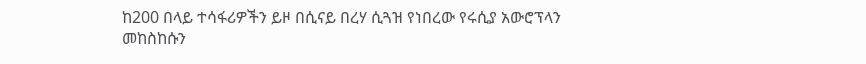ከ200 በላይ ተሳፋሪዎችን ይዞ በሲናይ በረሃ ሲጓዝ የነበረው የሩሲያ አውሮፕላን መከስከሱን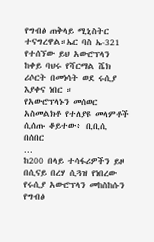የግብፅ ጠቅላይ ሚኒስትር ተናግረዋል።ኤር ባስ ኤ-321 የተሰኘው ይህ አውሮፕላን ከቀይ ባህሩ የሻርማል ሼክ ሪሶርት በመነሳት ወደ ሩሲያ እያቀና ነበር ።
የአውሮፕላኑን መሰወር አስመልክቶ የተለያዩ መላምቶች ሲሰጡ ቆይተው፥ ቢቢሲ በሰበር
…
ከ200 በላይ ተሳፋሪዎችን ይዞ በሲናይ በረሃ ሲጓዝ የነበረው የሩሲያ አውሮፕላን መከስከሱን የግብፅ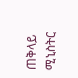ጠቅላይ ሚኒስትር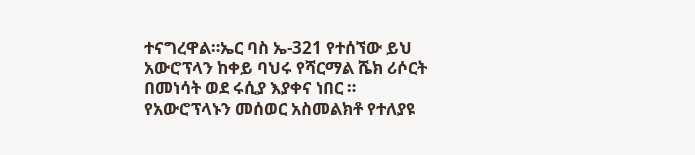ተናግረዋል።ኤር ባስ ኤ-321 የተሰኘው ይህ አውሮፕላን ከቀይ ባህሩ የሻርማል ሼክ ሪሶርት በመነሳት ወደ ሩሲያ እያቀና ነበር ።
የአውሮፕላኑን መሰወር አስመልክቶ የተለያዩ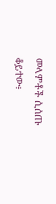መላምቶች ሲሰጡ ቆይተው፥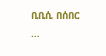ቢቢሲ በሰበር
…